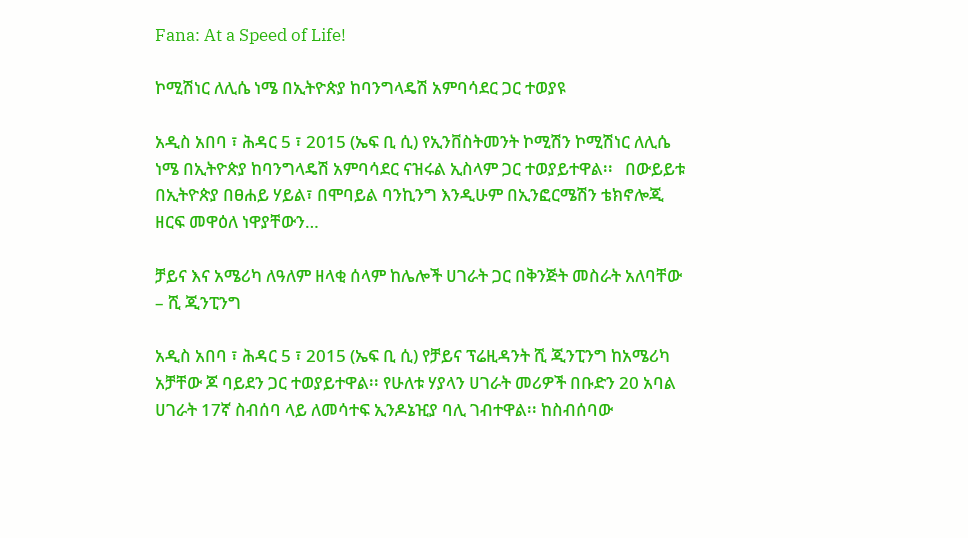Fana: At a Speed of Life!

ኮሚሽነር ለሊሴ ነሜ በኢትዮጵያ ከባንግላዴሽ አምባሳደር ጋር ተወያዩ

አዲስ አበባ ፣ ሕዳር 5 ፣ 2015 (ኤፍ ቢ ሲ) የኢንቨስትመንት ኮሚሽን ኮሚሽነር ለሊሴ ነሜ በኢትዮጵያ ከባንግላዴሽ አምባሳደር ናዝሩል ኢስላም ጋር ተወያይተዋል፡፡   በውይይቱ በኢትዮጵያ በፀሐይ ሃይል፣ በሞባይል ባንኪንግ እንዲሁም በኢንፎርሜሽን ቴክኖሎጂ ዘርፍ መዋዕለ ነዋያቸውን…

ቻይና እና አሜሪካ ለዓለም ዘላቂ ሰላም ከሌሎች ሀገራት ጋር በቅንጅት መስራት አለባቸው – ሺ ጂንፒንግ

አዲስ አበባ ፣ ሕዳር 5 ፣ 2015 (ኤፍ ቢ ሲ) የቻይና ፕሬዚዳንት ሺ ጂንፒንግ ከአሜሪካ አቻቸው ጆ ባይደን ጋር ተወያይተዋል፡፡ የሁለቱ ሃያላን ሀገራት መሪዎች በቡድን 20 አባል ሀገራት 17ኛ ስብሰባ ላይ ለመሳተፍ ኢንዶኔዢያ ባሊ ገብተዋል፡፡ ከስብሰባው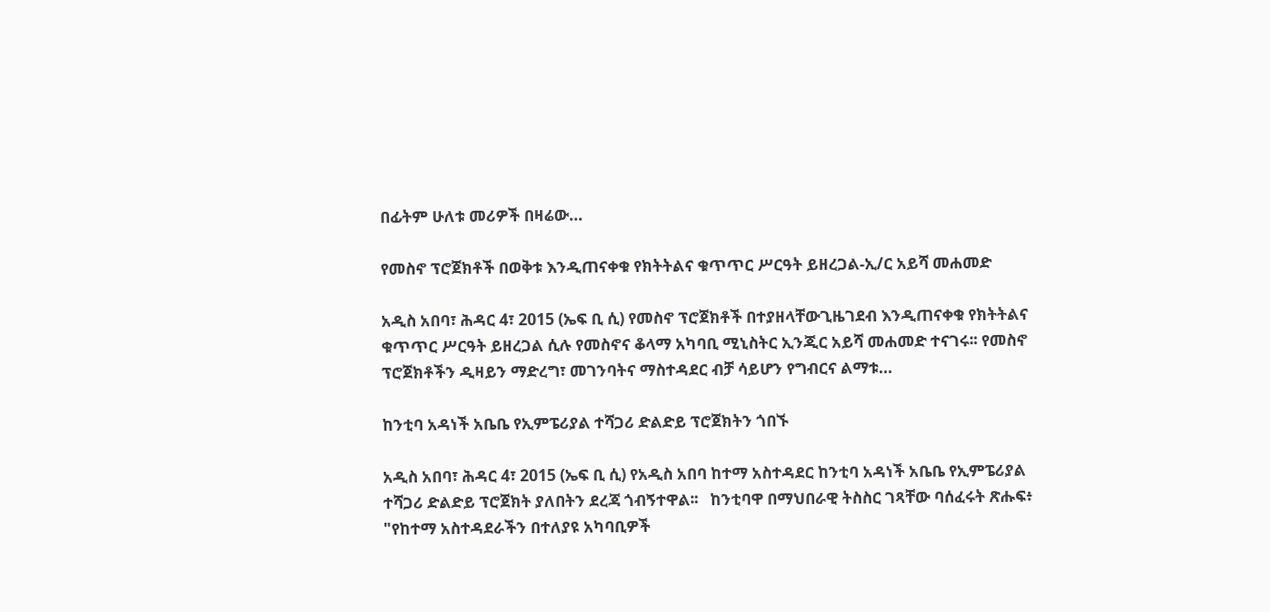በፊትም ሁለቱ መሪዎች በዛሬው…

የመስኖ ፕሮጀክቶች በወቅቱ እንዲጠናቀቁ የክትትልና ቁጥጥር ሥርዓት ይዘረጋል-ኢ/ር አይሻ መሐመድ

አዲስ አበባ፣ ሕዳር 4፣ 2015 (ኤፍ ቢ ሲ) የመስኖ ፕሮጀክቶች በተያዘላቸውጊዜገደብ እንዲጠናቀቁ የክትትልና ቁጥጥር ሥርዓት ይዘረጋል ሲሉ የመስኖና ቆላማ አካባቢ ሚኒስትር ኢንጂር አይሻ መሐመድ ተናገሩ፡፡ የመስኖ ፕሮጀክቶችን ዲዛይን ማድረግ፣ መገንባትና ማስተዳደር ብቻ ሳይሆን የግብርና ልማቱ…

ከንቲባ አዳነች አቤቤ የኢምፔሪያል ተሻጋሪ ድልድይ ፕሮጀክትን ጎበኙ

አዲስ አበባ፣ ሕዳር 4፣ 2015 (ኤፍ ቢ ሲ) የአዲስ አበባ ከተማ አስተዳደር ከንቲባ አዳነች አቤቤ የኢምፔሪያል ተሻጋሪ ድልድይ ፕሮጀክት ያለበትን ደረጃ ጎብኝተዋል፡፡   ከንቲባዋ በማህበራዊ ትስስር ገጻቸው ባሰፈሩት ጽሑፍ፥ "የከተማ አስተዳደራችን በተለያዩ አካባቢዎች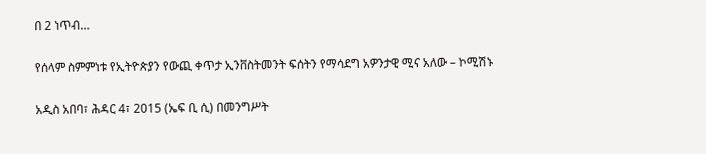በ 2 ነጥብ…

የሰላም ስምምነቱ የኢትዮጵያን የውጪ ቀጥታ ኢንቨስትመንት ፍሰትን የማሳደግ አዎንታዊ ሚና አለው – ኮሚሽኑ

አዲስ አበባ፣ ሕዳር 4፣ 2015 (ኤፍ ቢ ሲ) በመንግሥት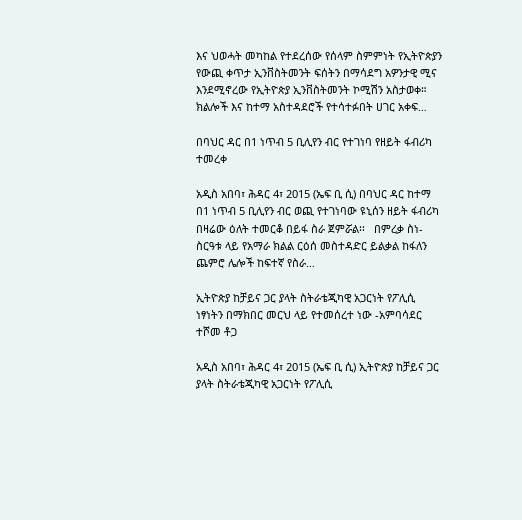እና ህወሓት መካከል የተደረሰው የሰላም ስምምነት የኢትዮጵያን የውጪ ቀጥታ ኢንቨስትመንት ፍሰትን በማሳደግ አዎንታዊ ሚና እንደሚኖረው የኢትዮጵያ ኢንቨስትመንት ኮሚሽን አስታወቀ። ክልሎች እና ከተማ አስተዳደሮች የተሳተፉበት ሀገር አቀፍ…

በባህር ዳር በ1 ነጥብ 5 ቢሊየን ብር የተገነባ የዘይት ፋብሪካ ተመረቀ

አዲስ አበባ፣ ሕዳር 4፣ 2015 (ኤፍ ቢ ሲ) በባህር ዳር ከተማ በ1 ነጥብ 5 ቢሊየን ብር ወጪ የተገነባው ዩኒሰን ዘይት ፋብሪካ በዛሬው ዕለት ተመርቆ በይፋ ስራ ጀምሯል፡፡   በምረቃ ስነ-ስርዓቱ ላይ የአማራ ክልል ርዕሰ መስተዳድር ይልቃል ከፋለን ጨምሮ ሌሎች ከፍተኛ የስራ…

ኢትዮጵያ ከቻይና ጋር ያላት ስትራቴጂካዊ አጋርነት የፖሊሲ ነፃነትን በማክበር መርህ ላይ የተመሰረተ ነው -አምባሳደር ተሾመ ቶጋ

አዲስ አበባ፣ ሕዳር 4፣ 2015 (ኤፍ ቢ ሲ) ኢትዮጵያ ከቻይና ጋር ያላት ስትራቴጂካዊ አጋርነት የፖሊሲ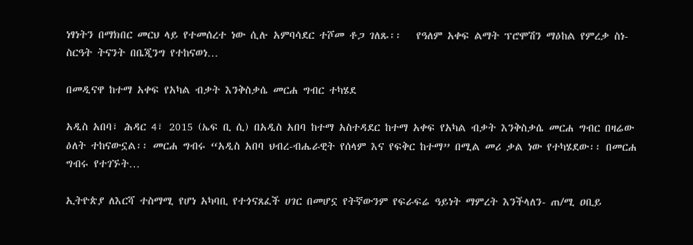ነፃነትን በማክበር መርህ ላይ የተመሰረተ ነው ሲሉ አምባሳደር ተሾመ ቶጋ ገለጹ፡፡   የዓለም አቀፍ ልማት ፕሮሞሽን ማዕከል የምረቃ ስነ-ስርዓት ትናንት በቤጂንግ የተከናወነ…

በመዲናዋ ከተማ አቀፍ የአካል ብቃት እንቅስቃሴ መርሐ ግብር ተካሄደ

አዲስ አበባ፣ ሕዳር 4፣ 2015 (ኤፍ ቢ ሲ) በአዲስ አበባ ከተማ አስተዳደር ከተማ አቀፍ የአካል ብቃት እንቅስቃሴ መርሐ ግብር በዛሬው ዕለት ተከናውኗል፡፡ መርሐ ግብሩ “አዲስ አበባ ህብረ-ብሔራዊት የሰላም እና የፍቅር ከተማ” በሚል መሪ ቃል ነው የተካሄደው፡፡ በመርሐ ግብሩ የተገኙት…

ኢትዮጵያ ለእርሻ ተስማሚ የሆነ አካባቢ የተጎናጸፈች ሀገር በመሆኗ የትኛውንም የፍራፍሬ ዓይነት ማምረት እንችላለን- ጠ/ሚ ዐቢይ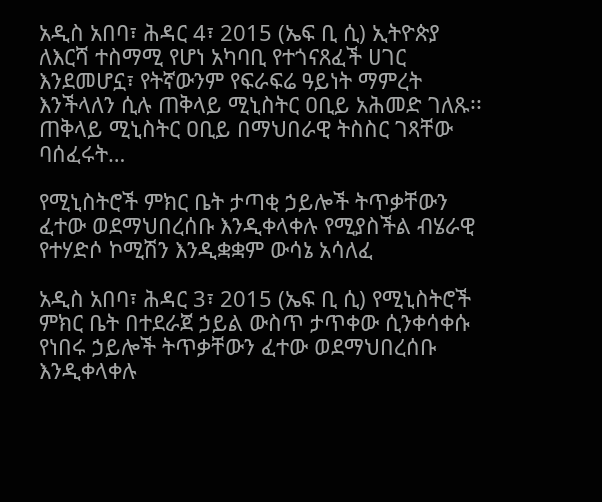አዲስ አበባ፣ ሕዳር 4፣ 2015 (ኤፍ ቢ ሲ) ኢትዮጵያ ለእርሻ ተስማሚ የሆነ አካባቢ የተጎናጸፈች ሀገር እንደመሆኗ፣ የትኛውንም የፍራፍሬ ዓይነት ማምረት እንችላለን ሲሉ ጠቅላይ ሚኒስትር ዐቢይ አሕመድ ገለጹ፡፡ ጠቅላይ ሚኒስትር ዐቢይ በማህበራዊ ትስስር ገጻቸው ባሰፈሩት…

የሚኒስትሮች ምክር ቤት ታጣቂ ኃይሎች ትጥቃቸውን ፈተው ወደማህበረሰቡ እንዲቀላቀሉ የሚያስችል ብሄራዊ የተሃድሶ ኮሚሽን እንዲቋቋም ውሳኔ አሳለፈ

አዲስ አበባ፣ ሕዳር 3፣ 2015 (ኤፍ ቢ ሲ) የሚኒስትሮች ምክር ቤት በተደራጀ ኃይል ውስጥ ታጥቀው ሲንቀሳቀሱ የነበሩ ኃይሎች ትጥቃቸውን ፈተው ወደማህበረሰቡ እንዲቀላቀሉ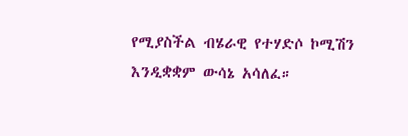የሚያስችል ብሄራዊ የተሃድሶ ኮሚሽን እንዲቋቋም ውሳኔ አሳለፈ።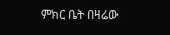ምክር ቤት በዛሬው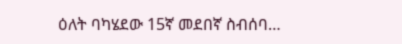ዕለት ባካሄደው 15ኛ መደበኛ ስብሰባ…